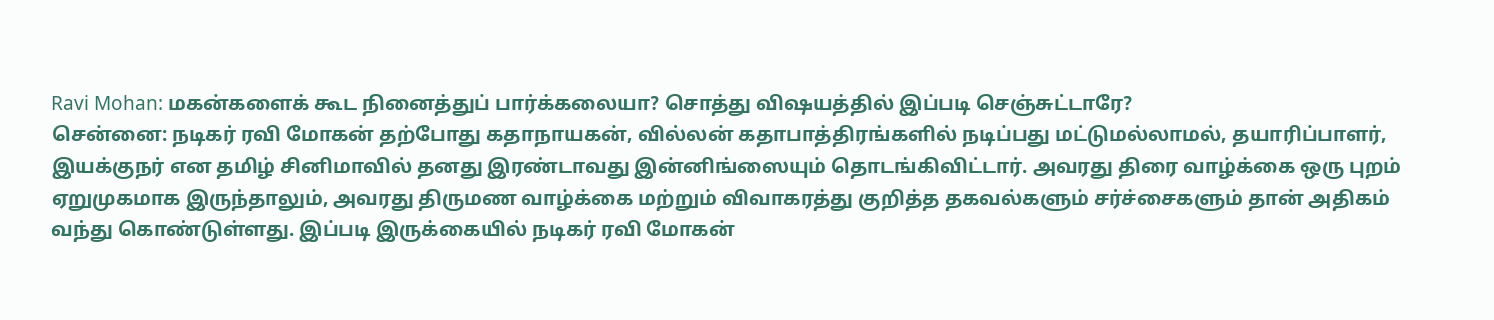Ravi Mohan: மகன்களைக் கூட நினைத்துப் பார்க்கலையா? சொத்து விஷயத்தில் இப்படி செஞ்சுட்டாரே?
சென்னை: நடிகர் ரவி மோகன் தற்போது கதாநாயகன், வில்லன் கதாபாத்திரங்களில் நடிப்பது மட்டுமல்லாமல், தயாரிப்பாளர், இயக்குநர் என தமிழ் சினிமாவில் தனது இரண்டாவது இன்னிங்ஸையும் தொடங்கிவிட்டார். அவரது திரை வாழ்க்கை ஒரு புறம் ஏறுமுகமாக இருந்தாலும், அவரது திருமண வாழ்க்கை மற்றும் விவாகரத்து குறித்த தகவல்களும் சர்ச்சைகளும் தான் அதிகம் வந்து கொண்டுள்ளது. இப்படி இருக்கையில் நடிகர் ரவி மோகன்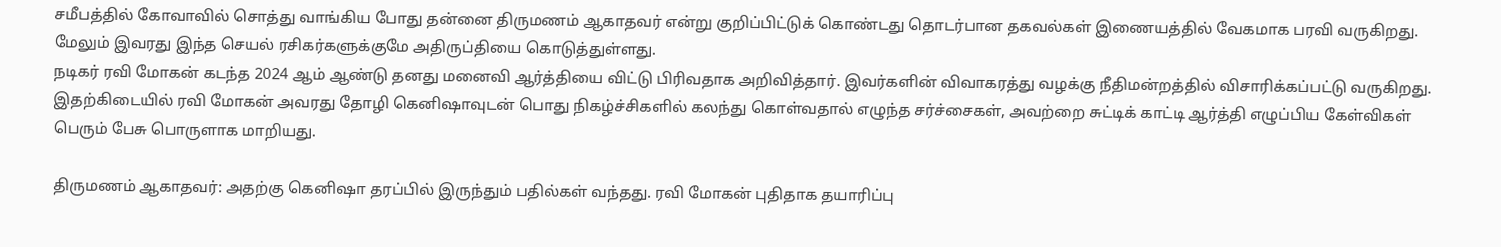சமீபத்தில் கோவாவில் சொத்து வாங்கிய போது தன்னை திருமணம் ஆகாதவர் என்று குறிப்பிட்டுக் கொண்டது தொடர்பான தகவல்கள் இணையத்தில் வேகமாக பரவி வருகிறது. மேலும் இவரது இந்த செயல் ரசிகர்களுக்குமே அதிருப்தியை கொடுத்துள்ளது.
நடிகர் ரவி மோகன் கடந்த 2024 ஆம் ஆண்டு தனது மனைவி ஆர்த்தியை விட்டு பிரிவதாக அறிவித்தார். இவர்களின் விவாகரத்து வழக்கு நீதிமன்றத்தில் விசாரிக்கப்பட்டு வருகிறது. இதற்கிடையில் ரவி மோகன் அவரது தோழி கெனிஷாவுடன் பொது நிகழ்ச்சிகளில் கலந்து கொள்வதால் எழுந்த சர்ச்சைகள், அவற்றை சுட்டிக் காட்டி ஆர்த்தி எழுப்பிய கேள்விகள் பெரும் பேசு பொருளாக மாறியது.

திருமணம் ஆகாதவர்: அதற்கு கெனிஷா தரப்பில் இருந்தும் பதில்கள் வந்தது. ரவி மோகன் புதிதாக தயாரிப்பு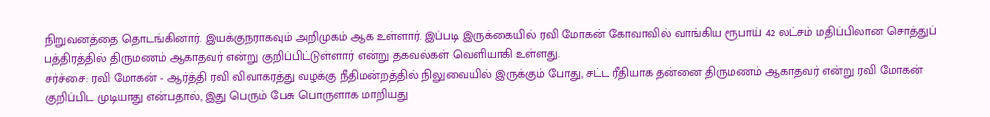நிறுவனத்தை தொடங்கினார். இயக்குநராகவும் அறிமுகம் ஆக உள்ளார். இப்படி இருக்கையில் ரவி மோகன் கோவாவில் வாங்கிய ரூபாய் 42 லட்சம் மதிப்பிலான சொத்துப் பத்திரத்தில் திருமணம் ஆகாதவர் என்று குறிப்பிட்டுள்ளார் என்று தகவல்கள் வெளியாகி உள்ளது.
சர்ச்சை: ரவி மோகன் - ஆர்த்தி ரவி விவாகரத்து வழக்கு நீதிமன்றத்தில் நிலுவையில் இருக்கும் போது, சட்ட ரீதியாக தன்னை திருமணம் ஆகாதவர் என்று ரவி மோகன் குறிப்பிட முடியாது என்பதால், இது பெரும் பேசு பொருளாக மாறியது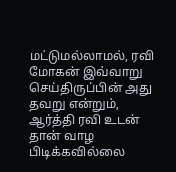மட்டுமல்லாமல், ரவி மோகன் இவ்வாறு செய்திருப்பின் அது தவறு என்றும், ஆர்த்தி ரவி உடன் தான் வாழ பிடிக்கவில்லை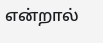என்றால்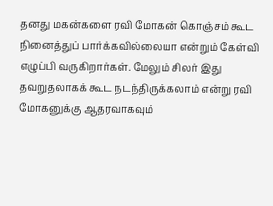தனது மகன்களை ரவி மோகன் கொஞ்சம் கூட நினைத்துப் பார்க்கவில்லையா என்றும் கேள்வி எழுப்பி வருகிறார்கள். மேலும் சிலர் இது தவறுதலாகக் கூட நடந்திருக்கலாம் என்று ரவி மோகனுக்கு ஆதரவாகவும்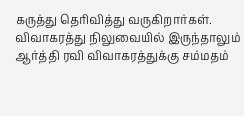கருத்து தெரிவித்து வருகிறார்கள். விவாகரத்து நிலுவையில் இருந்தாலும் ஆர்த்தி ரவி விவாகரத்துக்கு சம்மதம்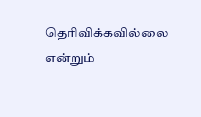தெரிவிக்கவில்லை என்றும்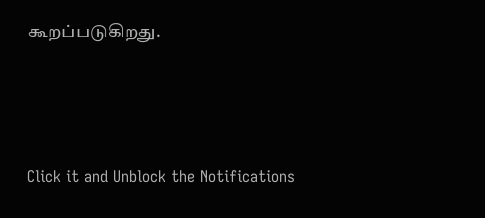கூறப்படுகிறது.



Click it and Unblock the Notifications